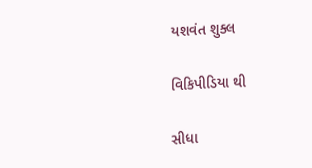યશવંત શુક્લ

વિકિપીડિયા થી

સીધા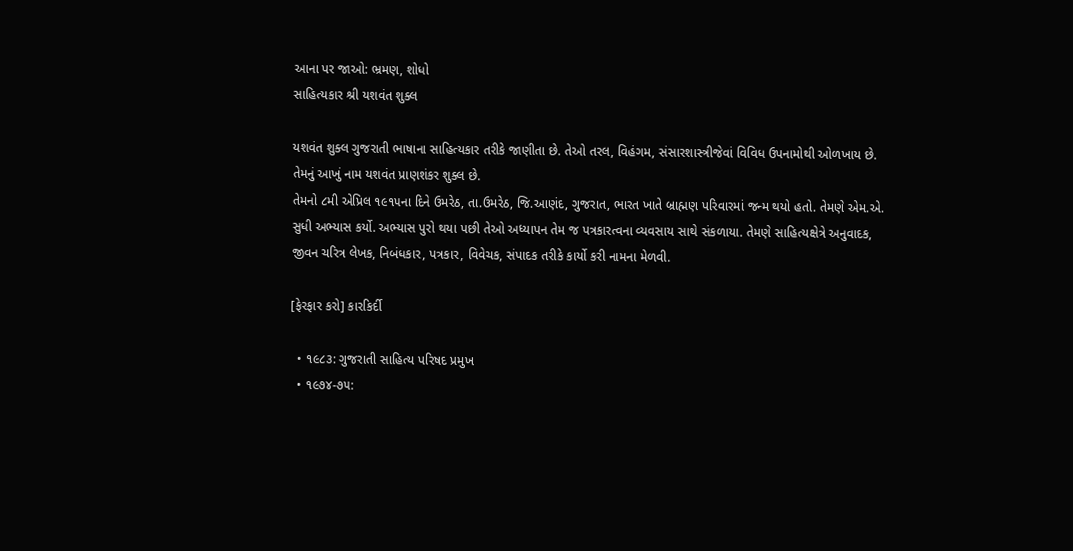આના પર જાઓ: ભ્રમણ, શોધો
સાહિત્યકાર શ્રી યશવંત શુક્લ

યશવંત શુક્લ ગુજરાતી ભાષાના સાહિત્યકાર તરીકે જાણીતા છે. તેઓ તરલ, વિહંગમ, સંસારશાસ્ત્રીજેવાં વિવિધ ઉપનામોથી ઓળખાય છે. તેમનું આખું નામ યશવંત પ્રાણશંકર શુક્લ છે.
તેમનો ૮મી એપ્રિલ ૧૯૧૫ના દિને ઉમરેઠ, તા.ઉમરેઠ, જિ.આણંદ, ગુજરાત, ભારત ખાતે બ્રાહ્મણ પરિવારમાં જન્મ થયો હતો. તેમણે એમ.એ. સુધી અભ્યાસ કર્યો. અભ્યાસ પુરો થયા પછી તેઓ અધ્યાપન તેમ જ પત્રકારત્વના વ્યવસાય સાથે સંકળાયા. તેમણે સાહિત્યક્ષેત્રે અનુવાદક, જીવન ચરિત્ર લેખક, નિબંધકાર, પત્રકાર, વિવેચક, સંપાદક તરીકે કાર્યો કરી નામના મેળવી.

[ફેરફાર કરો] કારકિર્દી

  • ૧૯૮૩: ગુજરાતી સાહિત્ય પરિષદ પ્રમુખ
  • ૧૯૭૪-૭૫: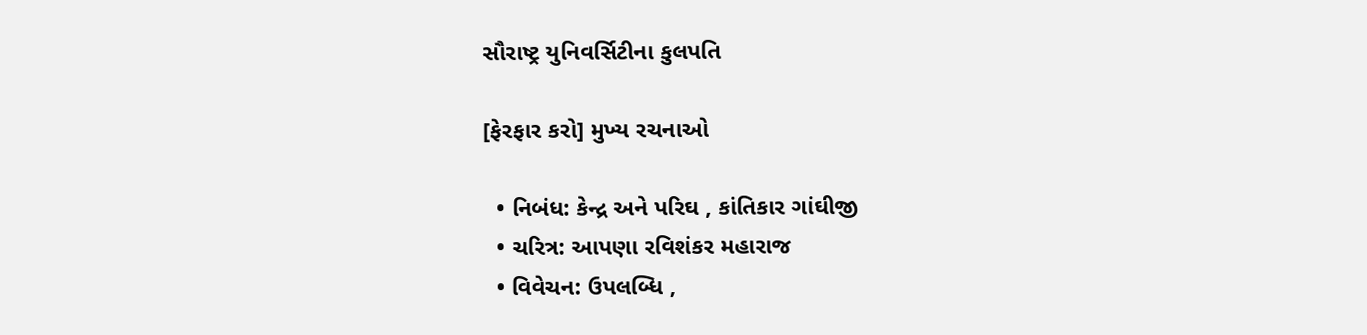સૌરાષ્ટ્ર યુનિવર્સિટીના કુલપતિ

[ફેરફાર કરો] મુખ્ય રચનાઓ

  • નિબંધ: કેન્દ્ર અને પરિઘ , કાંતિકાર ગાંઘીજી
  • ચરિત્ર: આપણા રવિશંકર મહારાજ
  • વિવેચન: ઉપલબ્ધિ ,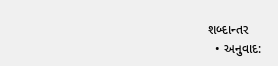શબ્દાન્તર
  • અનુવાદ: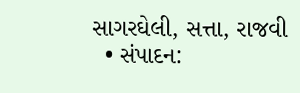સાગરઘેલી, સત્તા, રાજવી
  • સંપાદન: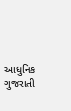આધુનિક ગુજરાતી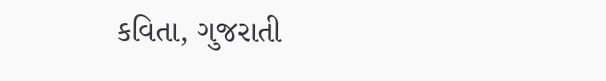કવિતા, ગુજરાતી